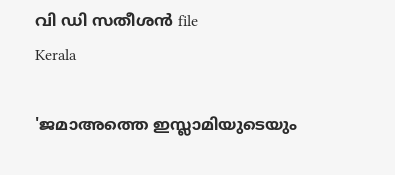വി ഡി സതീശന്‍ file
Kerala

'ജമാഅത്തെ ഇസ്ലാമിയുടെയും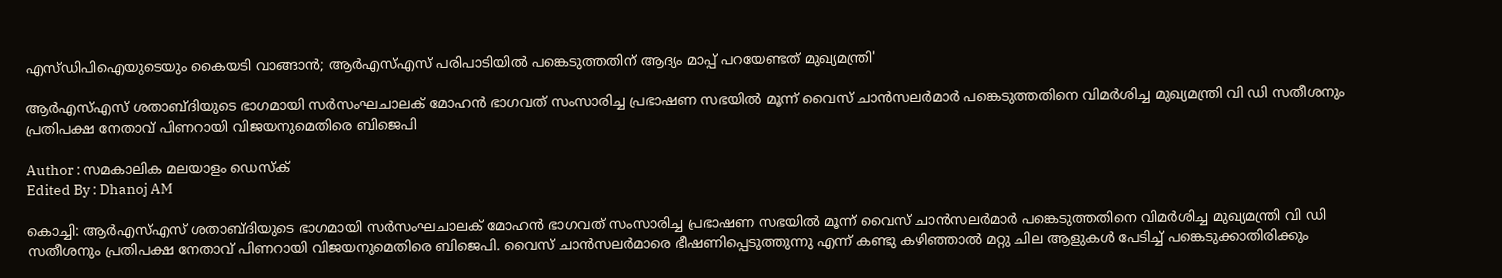എസ്ഡിപിഐയുടെയും കൈയടി വാങ്ങാന്‍; ആര്‍എസ്എസ് പരിപാടിയില്‍ പങ്കെടുത്തതിന് ആദ്യം മാപ്പ് പറയേണ്ടത് മുഖ്യമന്ത്രി'

ആര്‍എസ്എസ് ശതാബ്ദിയുടെ ഭാഗമായി സര്‍സംഘചാലക് മോഹന്‍ ഭാഗവത് സംസാരിച്ച പ്രഭാഷണ സഭയില്‍ മൂന്ന് വൈസ് ചാന്‍സലര്‍മാര്‍ പങ്കെടുത്തതിനെ വിമര്‍ശിച്ച മുഖ്യമന്ത്രി വി ഡി സതീശനും പ്രതിപക്ഷ നേതാവ് പിണറായി വിജയനുമെതിരെ ബിജെപി

Author : സമകാലിക മലയാളം ഡെസ്ക്
Edited By : Dhanoj AM

കൊച്ചി: ആര്‍എസ്എസ് ശതാബ്ദിയുടെ ഭാഗമായി സര്‍സംഘചാലക് മോഹന്‍ ഭാഗവത് സംസാരിച്ച പ്രഭാഷണ സഭയില്‍ മൂന്ന് വൈസ് ചാന്‍സലര്‍മാര്‍ പങ്കെടുത്തതിനെ വിമര്‍ശിച്ച മുഖ്യമന്ത്രി വി ഡി സതീശനും പ്രതിപക്ഷ നേതാവ് പിണറായി വിജയനുമെതിരെ ബിജെപി. വൈസ് ചാന്‍സലര്‍മാരെ ഭീഷണിപ്പെടുത്തുന്നു എന്ന് കണ്ടു കഴിഞ്ഞാല്‍ മറ്റു ചില ആളുകള്‍ പേടിച്ച് പങ്കെടുക്കാതിരിക്കും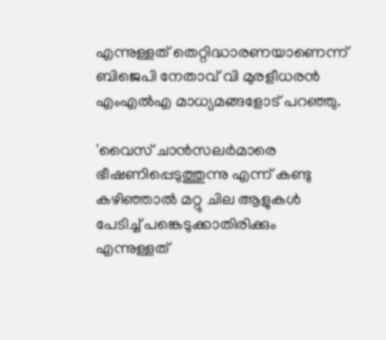എന്നുള്ളത് തെറ്റിദ്ധാരണയാണെന്ന് ബിജെപി നേതാവ് വി മുരളീധരന്‍ എംഎല്‍എ മാധ്യമങ്ങളോട് പറഞ്ഞു.

'വൈസ് ചാന്‍സലര്‍മാരെ ഭീഷണിപ്പെടുത്തുന്നു എന്ന് കണ്ടു കഴിഞ്ഞാല്‍ മറ്റു ചില ആളുകള്‍ പേടിച്ച് പങ്കെടുക്കാതിരിക്കും എന്നുള്ളത്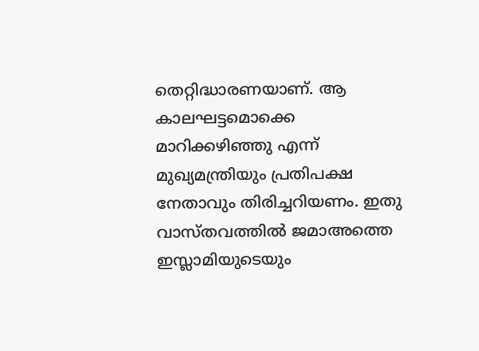തെറ്റിദ്ധാരണയാണ്. ആ കാലഘട്ടമൊക്കെ മാറിക്കഴിഞ്ഞു എന്ന് മുഖ്യമന്ത്രിയും പ്രതിപക്ഷ നേതാവും തിരിച്ചറിയണം. ഇതു വാസ്തവത്തില്‍ ജമാഅത്തെ ഇസ്ലാമിയുടെയും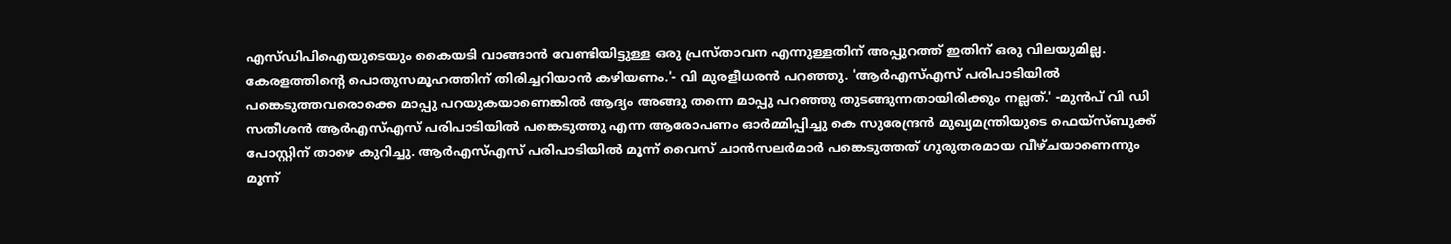എസ്ഡിപിഐയുടെയും കൈയടി വാങ്ങാന്‍ വേണ്ടിയിട്ടുള്ള ഒരു പ്രസ്താവന എന്നുള്ളതിന് അപ്പുറത്ത് ഇതിന് ഒരു വിലയുമില്ല. കേരളത്തിന്റെ പൊതുസമൂഹത്തിന് തിരിച്ചറിയാന്‍ കഴിയണം.'- വി മുരളീധരന്‍ പറഞ്ഞു. 'ആര്‍എസ്എസ് പരിപാടിയില്‍ പങ്കെടുത്തവരൊക്കെ മാപ്പു പറയുകയാണെങ്കില്‍ ആദ്യം അങ്ങു തന്നെ മാപ്പു പറഞ്ഞു തുടങ്ങുന്നതായിരിക്കും നല്ലത്.' -മുന്‍പ് വി ഡി സതീശന്‍ ആര്‍എസ്എസ് പരിപാടിയില്‍ പങ്കെടുത്തു എന്ന ആരോപണം ഓര്‍മ്മിപ്പിച്ചു കെ സുരേന്ദ്രന്‍ മുഖ്യമന്ത്രിയുടെ ഫെയ്‌സ്ബുക്ക് പോസ്റ്റിന് താഴെ കുറിച്ചു. ആര്‍എസ്എസ് പരിപാടിയില്‍ മൂന്ന് വൈസ് ചാന്‍സലര്‍മാര്‍ പങ്കെടുത്തത് ഗുരുതരമായ വീഴ്ചയാണെന്നും മൂന്ന്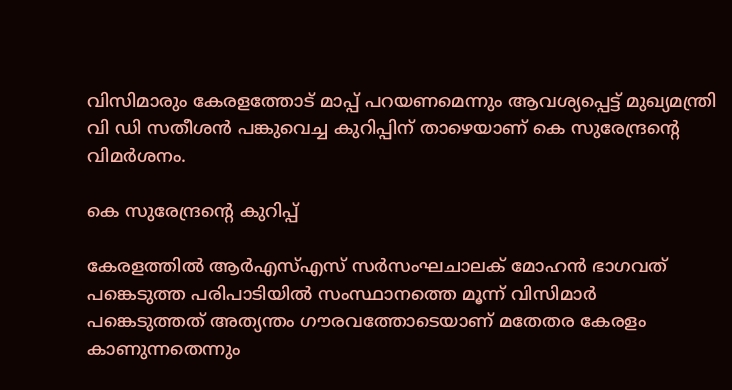വിസിമാരും കേരളത്തോട് മാപ്പ് പറയണമെന്നും ആവശ്യപ്പെട്ട് മുഖ്യമന്ത്രി വി ഡി സതീശന്‍ പങ്കുവെച്ച കുറിപ്പിന് താഴെയാണ് കെ സുരേന്ദ്രന്റെ വിമര്‍ശനം.

കെ സുരേന്ദ്രന്റെ കുറിപ്പ്

കേരളത്തില്‍ ആര്‍എസ്എസ് സര്‍സംഘചാലക് മോഹന്‍ ഭാഗവത് പങ്കെടുത്ത പരിപാടിയില്‍ സംസ്ഥാനത്തെ മൂന്ന് വിസിമാര്‍ പങ്കെടുത്തത് അത്യന്തം ഗൗരവത്തോടെയാണ് മതേതര കേരളം കാണുന്നതെന്നും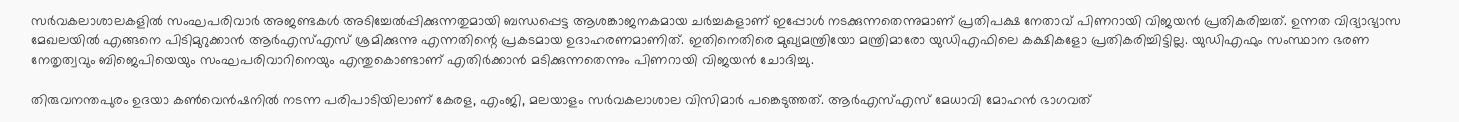സര്‍വകലാശാലകളില്‍ സംഘപരിവാര്‍ അജണ്ടകള്‍ അടിച്ചേല്‍പ്പിക്കുന്നതുമായി ബന്ധപ്പെട്ട ആശങ്കാജനകമായ ചര്‍ച്ചകളാണ് ഇപ്പോള്‍ നടക്കുന്നതെന്നുമാണ് പ്രതിപക്ഷ നേതാവ് പിണറായി വിജയന്‍ പ്രതികരിച്ചത്. ഉന്നത വിദ്യാഭ്യാസ മേഖലയില്‍ എങ്ങനെ പിടിമുറുക്കാന്‍ ആര്‍എസ്എസ് ശ്രമിക്കുന്നു എന്നതിന്റെ പ്രകടമായ ഉദാഹരണമാണിത്. ഇതിനെതിരെ മുഖ്യമന്ത്രിയോ മന്ത്രിമാരോ യുഡിഎഫിലെ കക്ഷികളോ പ്രതികരിച്ചിട്ടില്ല. യുഡിഎഫും സംസ്ഥാന ഭരണ നേതൃത്വവും ബിജെപിയെയും സംഘപരിവാറിനെയും എന്തുകൊണ്ടാണ് എതിര്‍ക്കാന്‍ മടിക്കുന്നതെന്നും പിണറായി വിജയന്‍ ചോദിച്ചു.

തിരുവനന്തപുരം ഉദയാ കണ്‍വെന്‍ഷനില്‍ നടന്ന പരിപാടിയിലാണ് കേരള, എംജി, മലയാളം സര്‍വകലാശാല വിസിമാര്‍ പങ്കെടുത്തത്. ആര്‍എസ്എസ് മേധാവി മോഹന്‍ ഭാഗവത്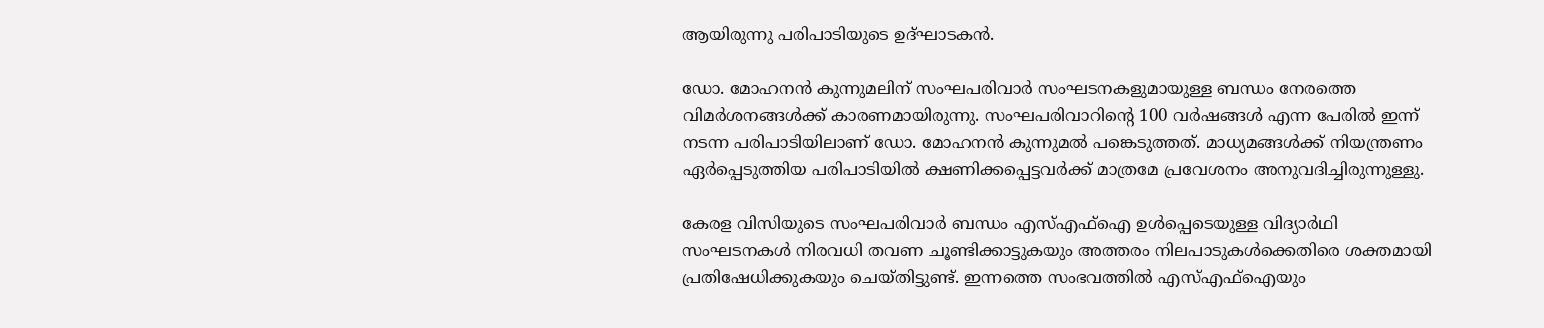ആയിരുന്നു പരിപാടിയുടെ ഉദ്ഘാടകന്‍.

ഡോ. മോഹനന്‍ കുന്നുമലിന് സംഘപരിവാര്‍ സംഘടനകളുമായുള്ള ബന്ധം നേരത്തെ വിമര്‍ശനങ്ങള്‍ക്ക് കാരണമായിരുന്നു. സംഘപരിവാറിന്റെ 100 വര്‍ഷങ്ങള്‍ എന്ന പേരില്‍ ഇന്ന് നടന്ന പരിപാടിയിലാണ് ഡോ. മോഹനന്‍ കുന്നുമല്‍ പങ്കെടുത്തത്. മാധ്യമങ്ങള്‍ക്ക് നിയന്ത്രണം ഏര്‍പ്പെടുത്തിയ പരിപാടിയില്‍ ക്ഷണിക്കപ്പെട്ടവര്‍ക്ക് മാത്രമേ പ്രവേശനം അനുവദിച്ചിരുന്നുള്ളു.

കേരള വിസിയുടെ സംഘപരിവാര്‍ ബന്ധം എസ്എഫ്ഐ ഉള്‍പ്പെടെയുള്ള വിദ്യാര്‍ഥി സംഘടനകള്‍ നിരവധി തവണ ചൂണ്ടിക്കാട്ടുകയും അത്തരം നിലപാടുകള്‍ക്കെതിരെ ശക്തമായി പ്രതിഷേധിക്കുകയും ചെയ്തിട്ടുണ്ട്. ഇന്നത്തെ സംഭവത്തില്‍ എസ്എഫ്ഐയും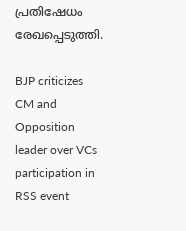പ്രതിഷേധം രേഖപ്പെടുത്തി.

BJP criticizes CM and Opposition leader over VCs participation in RSS event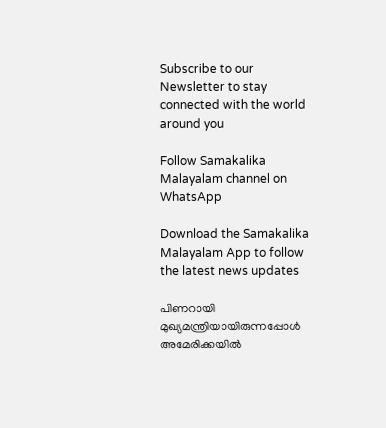Subscribe to our Newsletter to stay connected with the world around you

Follow Samakalika Malayalam channel on WhatsApp

Download the Samakalika Malayalam App to follow the latest news updates

പിണറായി മുഖ്യമന്ത്രിയായിരുന്നപ്പോള്‍ അമേരിക്കയില്‍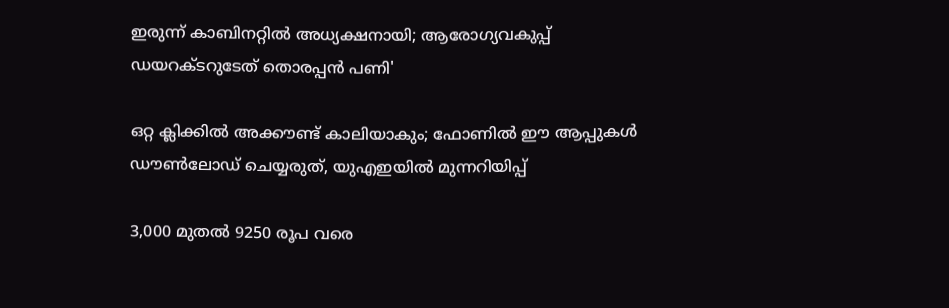ഇരുന്ന് കാബിനറ്റില്‍ അധ്യക്ഷനായി; ആരോഗ്യവകുപ്പ് ഡയറക്ടറുടേത് തൊരപ്പന്‍ പണി'

ഒറ്റ ക്ലിക്കില്‍ അക്കൗണ്ട് കാലിയാകും; ഫോണില്‍ ഈ ആപ്പുകള്‍ ഡൗണ്‍ലോഡ് ചെയ്യരുത്, യുഎഇയില്‍ മുന്നറിയിപ്പ്

3,000 മുതല്‍ 9250 രൂപ വരെ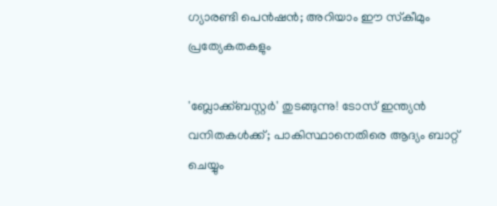ഗ്യാരണ്ടി പെന്‍ഷന്‍; അറിയാം ഈ സ്‌കീമും പ്രത്യേകതകളും

'ബ്ലോക്ക്ബസ്റ്റര്‍' തുടങ്ങുന്നു! ടോസ് ഇന്ത്യന്‍ വനിതകള്‍ക്ക്; പാകിസ്ഥാനെതിരെ ആദ്യം ബാറ്റ് ചെയ്യും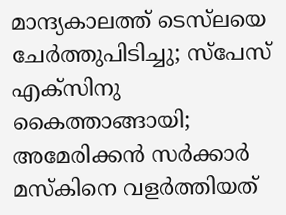മാന്ദ്യകാലത്ത് ടെസ്‌ലയെ ചേർത്തുപിടിച്ചു; സ്പേസ് എക്‌സിനു കൈത്താങ്ങായി; അമേരിക്കന്‍ സര്‍ക്കാര്‍ മസ്‌കിനെ വളര്‍ത്തിയത്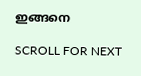ഇങ്ങനെ

SCROLL FOR NEXT